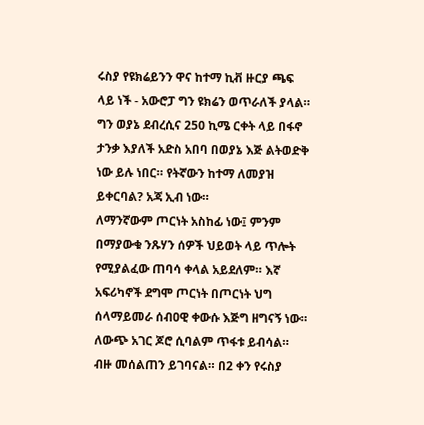ሩስያ የዩክሬይንን ዋና ከተማ ኪቭ ዙርያ ጫፍ ላይ ነች - አውሮፓ ግን ዩክሬን ወጥራለች ያላል። ግን ወያኔ ደብረሲና 250 ኪሜ ርቀት ላይ በፋኖ ታንቃ እያለች አድስ አበባ በወያኔ እጅ ልትወድቅ ነው ይሉ ነበር። የትኛውን ከተማ ለመያዝ ይቀርባል? አጃ ኢብ ነው።
ለማንኛውም ጦርነት አስከፊ ነው፤ ምንም በማያውቁ ንጹሃን ሰዎች ህይወት ላይ ጥሎት የሚያልፈው ጠባሳ ቀላል አይደለም። እኛ አፍሪካኖች ደግሞ ጦርነት በጦርነት ህግ ሰላማይመራ ሰብዐዊ ቀውሱ እጅግ ዘግናኝ ነው። ለውጭ አገር ጆሮ ሲባልም ጥፋቱ ይብሳል። ብዙ መሰልጠን ይገባናል። በ2 ቀን የሩስያ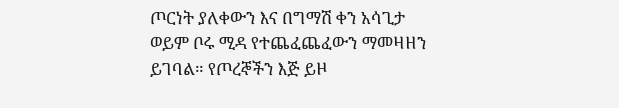ጦርነት ያለቀውን እና በግማሽ ቀን አሳጊታ ወይም ቦሩ ሚዳ የተጨፈጨፈውን ማመዛዘን ይገባል። የጦረኞችን እጅ ይዞ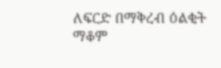ለፍርድ በማቅረብ ዕልቂት ማቆም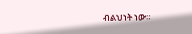ብልህነት ነው።